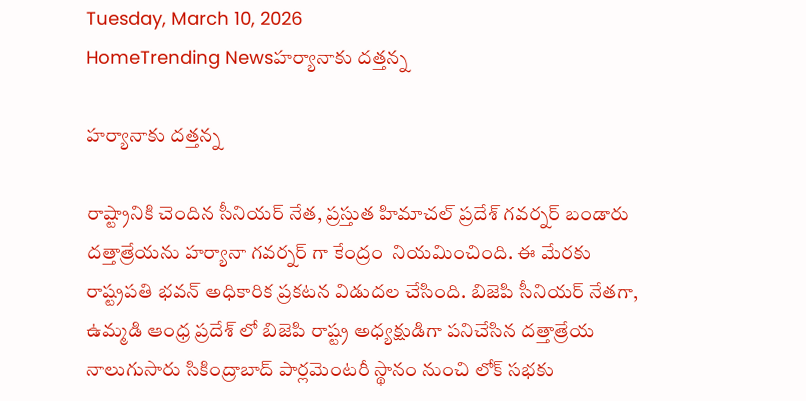Tuesday, March 10, 2026
HomeTrending Newsహర్యానాకు దత్తన్న

హర్యానాకు దత్తన్న

రాష్ట్రానికి చెందిన సీనియర్ నేత, ప్రస్తుత హిమాచల్ ప్రదేశ్ గవర్నర్ బండారు దత్తాత్రేయను హర్యానా గవర్నర్ గా కేంద్రం  నియమించింది. ఈ మేరకు రాష్ట్రపతి భవన్ అధికారిక ప్రకటన విడుదల చేసింది. బిజెపి సీనియర్ నేతగా, ఉమ్మడి ఆంధ్ర ప్రదేశ్ లో బిజెపి రాష్ట్ర అధ్యక్షుడిగా పనిచేసిన దత్తాత్రేయ నాలుగుసారు సికింద్రాబాద్ పార్లమెంటరీ స్థానం నుంచి లోక్ సభకు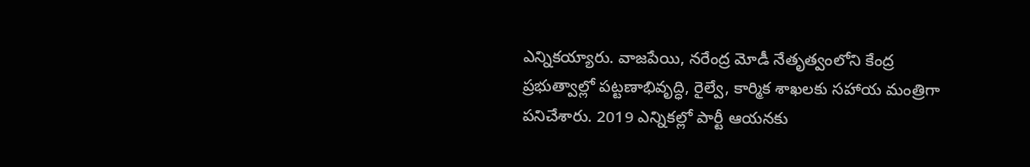ఎన్నికయ్యారు. వాజపేయి, నరేంద్ర మోడీ నేతృత్వంలోని కేంద్ర ప్రభుత్వాల్లో పట్టణాభివృద్ధి, రైల్వే, కార్మిక శాఖలకు సహాయ మంత్రిగా పనిచేశారు. 2019 ఎన్నికల్లో పార్టీ ఆయనకు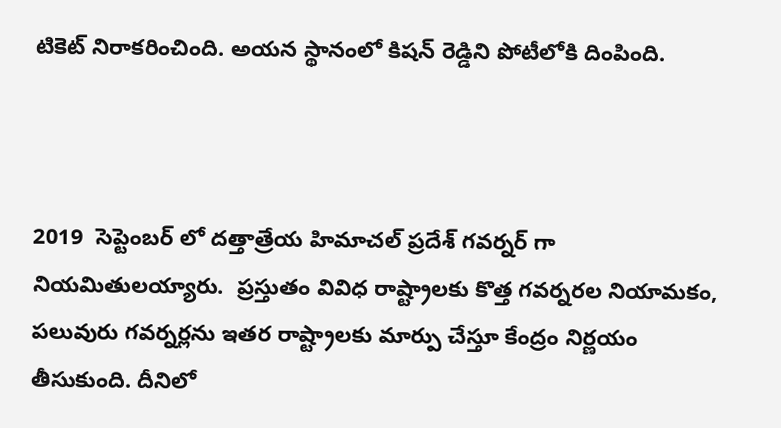టికెట్ నిరాకరించింది. అయన స్థానంలో కిషన్ రెడ్డిని పోటీలోకి దింపింది.



2019  సెప్టెంబర్ లో దత్తాత్రేయ హిమాచల్ ప్రదేశ్ గవర్నర్ గా నియమితులయ్యారు.  ప్రస్తుతం వివిధ రాష్ట్రాలకు కొత్త గవర్నరల నియామకం, పలువురు గవర్నర్లను ఇతర రాష్ట్రాలకు మార్పు చేస్తూ కేంద్రం నిర్ణయం తీసుకుంది. దీనిలో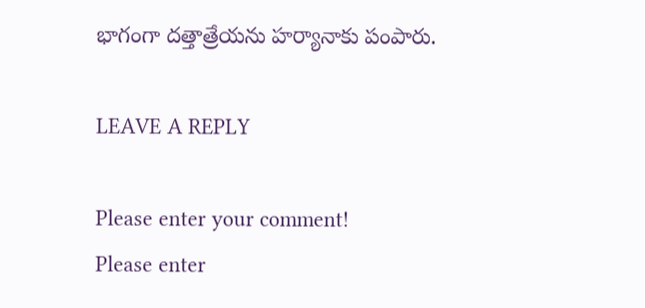భాగంగా దత్తాత్రేయను హర్యానాకు పంపారు.

LEAVE A REPLY

Please enter your comment!
Please enter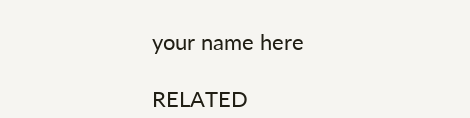your name here

RELATED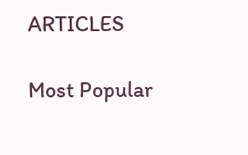ARTICLES

Most Popular